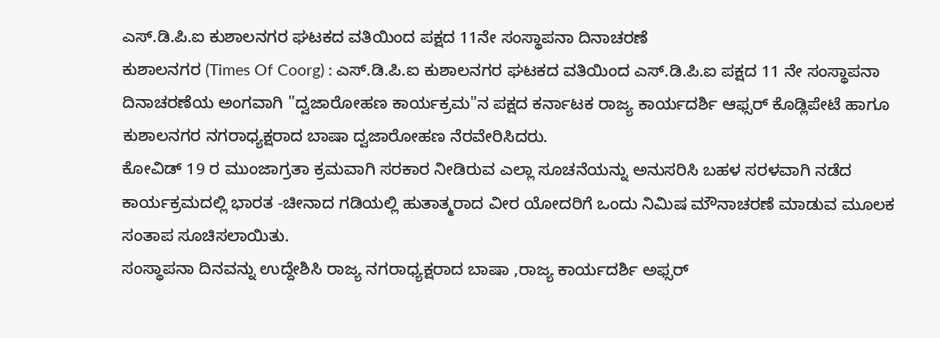ಎಸ್.ಡಿ.ಪಿ.ಐ ಕುಶಾಲನಗರ ಘಟಕದ ವತಿಯಿಂದ ಪಕ್ಷದ 11ನೇ ಸಂಸ್ಥಾಪನಾ ದಿನಾಚರಣೆ
ಕುಶಾಲನಗರ (Times Of Coorg) : ಎಸ್.ಡಿ.ಪಿ.ಐ ಕುಶಾಲನಗರ ಘಟಕದ ವತಿಯಿಂದ ಎಸ್.ಡಿ.ಪಿ.ಐ ಪಕ್ಷದ 11 ನೇ ಸಂಸ್ಥಾಪನಾ ದಿನಾಚರಣೆಯ ಅಂಗವಾಗಿ "ದ್ವಜಾರೋಹಣ ಕಾರ್ಯಕ್ರಮ"ನ ಪಕ್ಷದ ಕರ್ನಾಟಕ ರಾಜ್ಯ ಕಾರ್ಯದರ್ಶಿ ಆಫ್ಸರ್ ಕೊಡ್ಲಿಪೇಟೆ ಹಾಗೂ ಕುಶಾಲನಗರ ನಗರಾಧ್ಯಕ್ಷರಾದ ಬಾಷಾ ದ್ವಜಾರೋಹಣ ನೆರವೇರಿಸಿದರು.
ಕೋವಿಡ್ 19 ರ ಮುಂಜಾಗ್ರತಾ ಕ್ರಮವಾಗಿ ಸರಕಾರ ನೀಡಿರುವ ಎಲ್ಲಾ ಸೂಚನೆಯನ್ನು ಅನುಸರಿಸಿ ಬಹಳ ಸರಳವಾಗಿ ನಡೆದ ಕಾರ್ಯಕ್ರಮದಲ್ಲಿ ಭಾರತ -ಚೀನಾದ ಗಡಿಯಲ್ಲಿ ಹುತಾತ್ಮರಾದ ವೀರ ಯೋದರಿಗೆ ಒಂದು ನಿಮಿಷ ಮೌನಾಚರಣೆ ಮಾಡುವ ಮೂಲಕ ಸಂತಾಪ ಸೂಚಿಸಲಾಯಿತು.
ಸಂಸ್ಥಾಪನಾ ದಿನವನ್ನು ಉದ್ದೇಶಿಸಿ ರಾಜ್ಯ ನಗರಾಧ್ಯಕ್ಷರಾದ ಬಾಷಾ ,ರಾಜ್ಯ ಕಾರ್ಯದರ್ಶಿ ಅಫ್ಸರ್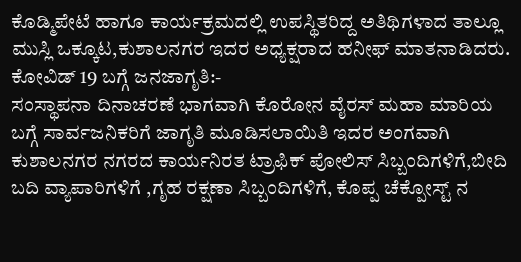ಕೊಡ್ಮಿಪೇಟೆ ಹಾಗೂ ಕಾರ್ಯಕ್ರಮದಲ್ಲಿ ಉಪಸ್ಥಿತರಿದ್ದ ಅತಿಥಿಗಳಾದ ತಾಲ್ಲೂ ಮುಸ್ಲಿ ಒಕ್ಕೂಟ,ಕುಶಾಲನಗರ ಇದರ ಅಧ್ಯಕ್ಷರಾದ ಹನೀಫ್ ಮಾತನಾಡಿದರು.
ಕೋವಿಡ್ 19 ಬಗ್ಗೆ ಜನಜಾಗೃತಿ:-
ಸಂಸ್ಥಾಪನಾ ದಿನಾಚರಣೆ ಭಾಗವಾಗಿ ಕೊರೋನ ವೈರಸ್ ಮಹಾ ಮಾರಿಯ ಬಗ್ಗೆ ಸಾರ್ವಜನಿಕರಿಗೆ ಜಾಗೃತಿ ಮೂಡಿಸಲಾಯಿತಿ ಇದರ ಅಂಗವಾಗಿ ಕುಶಾಲನಗರ ನಗರದ ಕಾರ್ಯನಿರತ ಟ್ರಾಫಿಕ್ ಪೋಲಿಸ್ ಸಿಬ್ಬಂದಿಗಳಿಗೆ,ಬೀದಿ ಬದಿ ವ್ಯಾಪಾರಿಗಳಿಗೆ ,ಗೃಹ ರಕ್ಷಣಾ ಸಿಬ್ಬಂದಿಗಳಿಗೆ, ಕೊಪ್ಪ ಚೆಕ್ಪೋಸ್ಟ್ ನ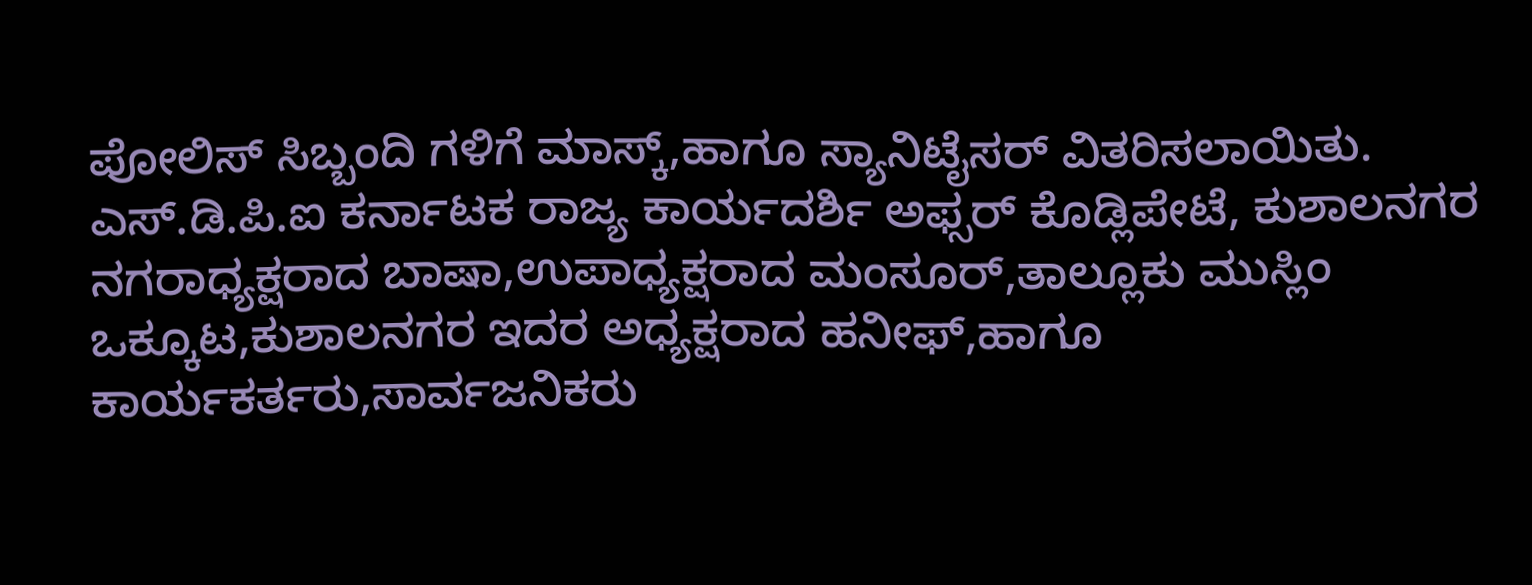ಪೋಲಿಸ್ ಸಿಬ್ಬಂದಿ ಗಳಿಗೆ ಮಾಸ್ಕ್,ಹಾಗೂ ಸ್ಯಾನಿಟೈಸರ್ ವಿತರಿಸಲಾಯಿತು.
ಎಸ್.ಡಿ.ಪಿ.ಐ ಕರ್ನಾಟಕ ರಾಜ್ಯ ಕಾರ್ಯದರ್ಶಿ ಅಫ್ಸರ್ ಕೊಡ್ಲಿಪೇಟೆ, ಕುಶಾಲನಗರ ನಗರಾಧ್ಯಕ್ಷರಾದ ಬಾಷಾ,ಉಪಾಧ್ಯಕ್ಷರಾದ ಮಂಸೂರ್,ತಾಲ್ಲೂಕು ಮುಸ್ಲಿಂ ಒಕ್ಕೂಟ,ಕುಶಾಲನಗರ ಇದರ ಅಧ್ಯಕ್ಷರಾದ ಹನೀಫ್,ಹಾಗೂ ಕಾರ್ಯಕರ್ತರು,ಸಾರ್ವಜನಿಕರು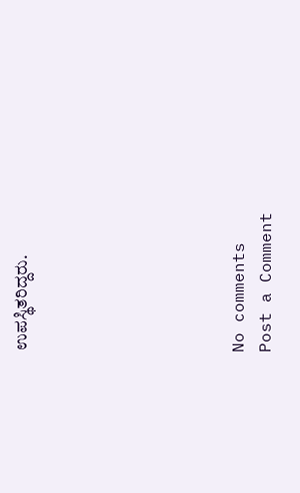ಉಪಸ್ಥಿತರಿದ್ದರು.







No comments
Post a Comment